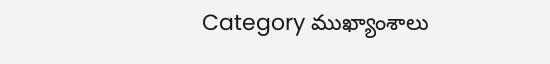Category ముఖ్యాంశాలు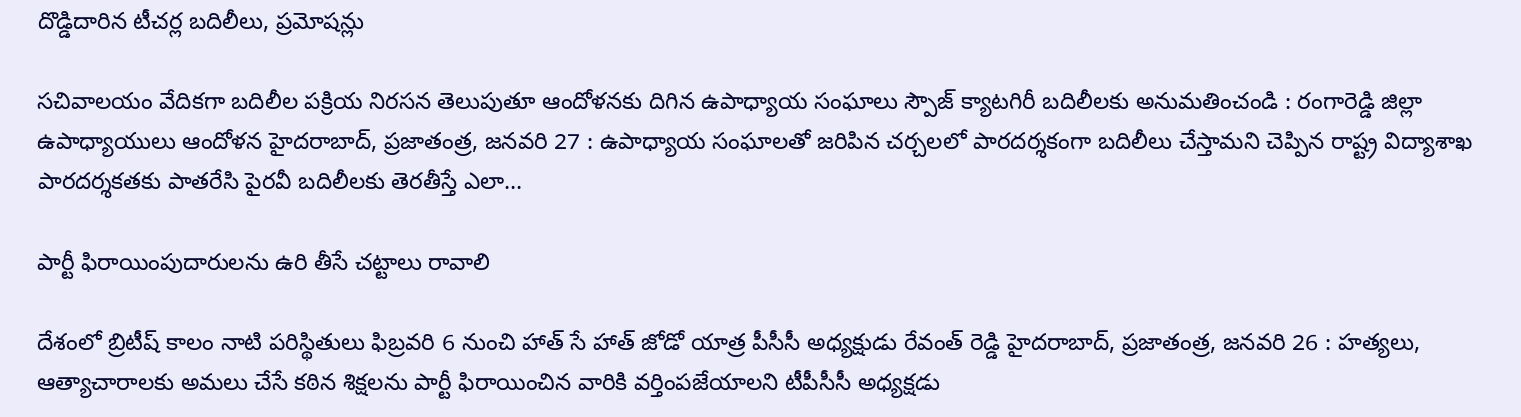దొడ్డిదారిన టీచర్ల బదిలీలు, ప్రమోషన్లు

సచివాలయం వేదికగా బదిలీల పక్రియ నిరసన తెలుపుతూ ఆందోళనకు దిగిన ఉపాధ్యాయ సంఘాలు స్పౌజ్‌ ‌క్యాటగిరీ బదిలీలకు అనుమతించండి : రంగారెడ్డి జిల్లా ఉపాధ్యాయులు ఆందోళన హైదరాబాద్‌, ప్రజాతంత్ర, జనవరి 27 : ఉపాధ్యాయ సంఘాలతో జరిపిన చర్చలలో పారదర్శకంగా బదిలీలు చేస్తామని చెప్పిన రాష్ట్ర విద్యాశాఖ పారదర్శకతకు పాతరేసి పైరవీ బదిలీలకు తెరతీస్తే ఎలా…

పార్టీ ఫిరాయింపుదారులను ఉరి తీసే చట్టాలు రావాలి

దేశంలో బ్రిటీష్‌ ‌కాలం నాటి పరిస్థితులు ఫిబ్రవరి 6 నుంచి హాత్‌ ‌సే హాత్‌ ‌జోడో యాత్ర పీసీసీ అధ్యక్షుడు రేవంత్‌ ‌రెడ్డి హైదరాబాద్‌, ప్రజాతంత్ర, జనవరి 26 : హత్యలు, ఆత్యాచారాలకు అమలు చేసే కఠిన శిక్షలను పార్టీ ఫిరాయించిన వారికి వర్తింపజేయాలని టీపీసీసీ అధ్యక్షడు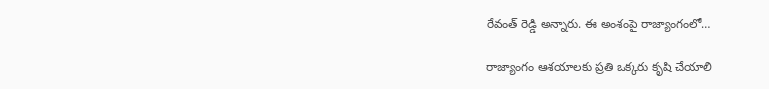రేవంత్‌ ‌రెడ్డి అన్నారు. ఈ అంశంపై రాజ్యాంగంలో…

రాజ్యాంగం ఆశయాలకు ప్రతి ఒక్కరు కృషి చేయాలి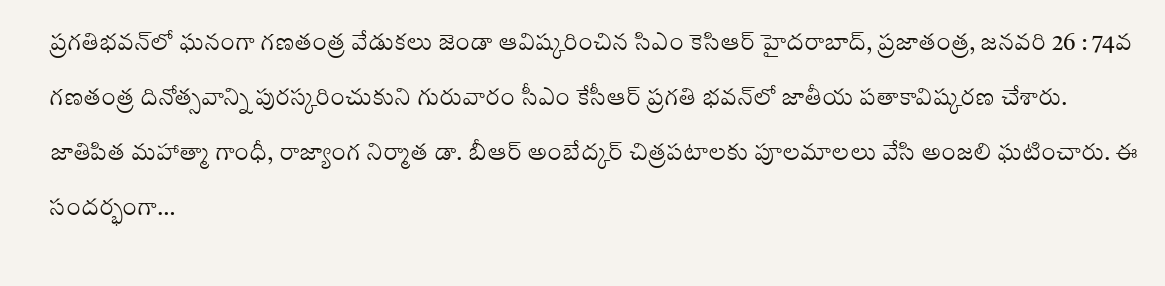ప్రగతిభవన్‌లో ఘనంగా గణతంత్ర వేడుకలు జెండా ఆవిష్కరించిన సిఎం కెసిఆర్‌ ‌హైదరాబాద్‌, ప్రజాతంత్ర, జనవరి 26 : 74వ గణతంత్ర దినోత్సవాన్ని పురస్కరించుకుని గురువారం సీఎం కేసీఆర్‌ ‌ప్రగతి భవన్‌లో జాతీయ పతాకావిష్కరణ చేశారు. జాతిపిత మహాత్మా గాంధీ, రాజ్యాంగ నిర్మాత డా. బీఆర్‌ అం‌బేద్కర్‌ ‌చిత్రపటాలకు పూలమాలలు వేసి అంజలి ఘటించారు. ఈ సందర్భంగా…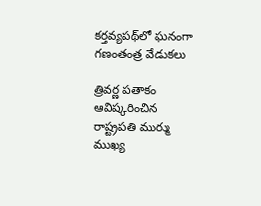కర్తవ్యపథ్‌లో ఘనంగా గణంతంత్ర వేడుకలు

త్రివర్ణ పతాకం ఆవిష్కరించిన రాష్ట్రపతి ముర్ము ముఖ్య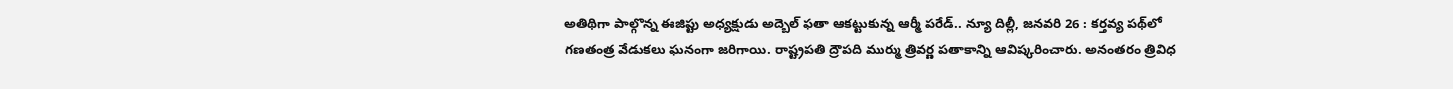అతిథిగా పాల్గొన్న ఈజిప్టు అధ్యక్షుడు అద్బెల్‌ ‌ఫతా ఆకట్టుకున్న ఆర్మీ పరేడ్‌.. న్యూ దిల్లీ, జనవరి 26 : కర్తవ్య పథ్‌లో గణతంత్ర వేడుకలు ఘనంగా జరిగాయి. రాష్ట్రపతి ద్రౌపది ముర్ము త్రివర్ణ పతాకాన్ని ఆవిష్కరించారు. అనంతరం త్రివిధ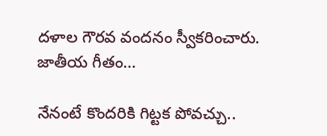దళాల గౌరవ వందనం స్వీకరించారు. జాతీయ గీతం…

నేనంటే కొందరికి గిట్టక పోవచ్చు..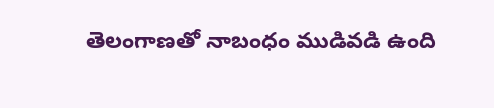తెలంగాణతో నాబంధం ముడివడి ఉంది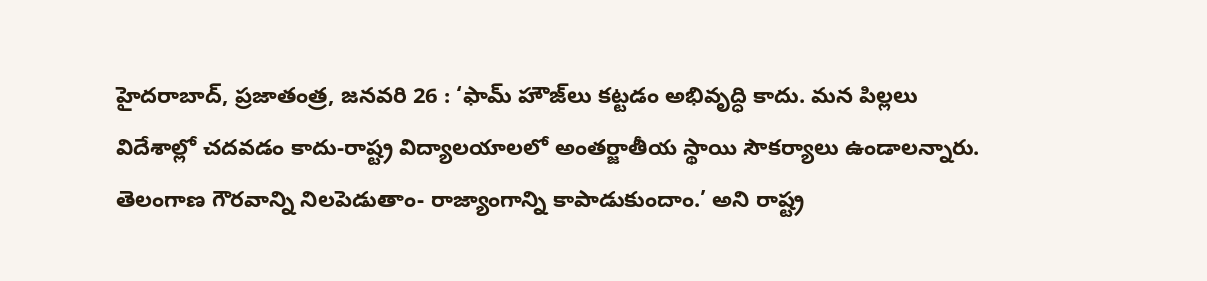హైదరాబాద్‌, ప్రజాతంత్ర, జనవరి 26 : ‘ఫామ్‌ ‌హౌజ్‌లు కట్టడం అభివృద్ధి కాదు. మన పిల్లలు విదేశాల్లో చదవడం కాదు-రాష్ట్ర విద్యాలయాలలో అంతర్జాతీయ స్థాయి సౌకర్యాలు ఉండాలన్నారు. తెలంగాణ గౌరవాన్ని నిలపెడుతాం- రాజ్యాంగాన్ని కాపాడుకుందాం.’ అని రాష్ట్ర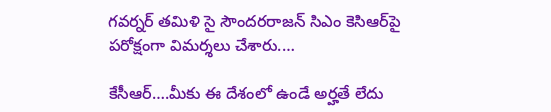గవర్నర్‌ ‌తమిళి సై సౌందరరాజన్‌ ‌సిఎం కెసిఆర్‌పై పరోక్షంగా విమర్శలు చేశారు.…

కేసీఆర్‌….మీకు ఈ దేశంలో ఉండే అర్హతే లేదు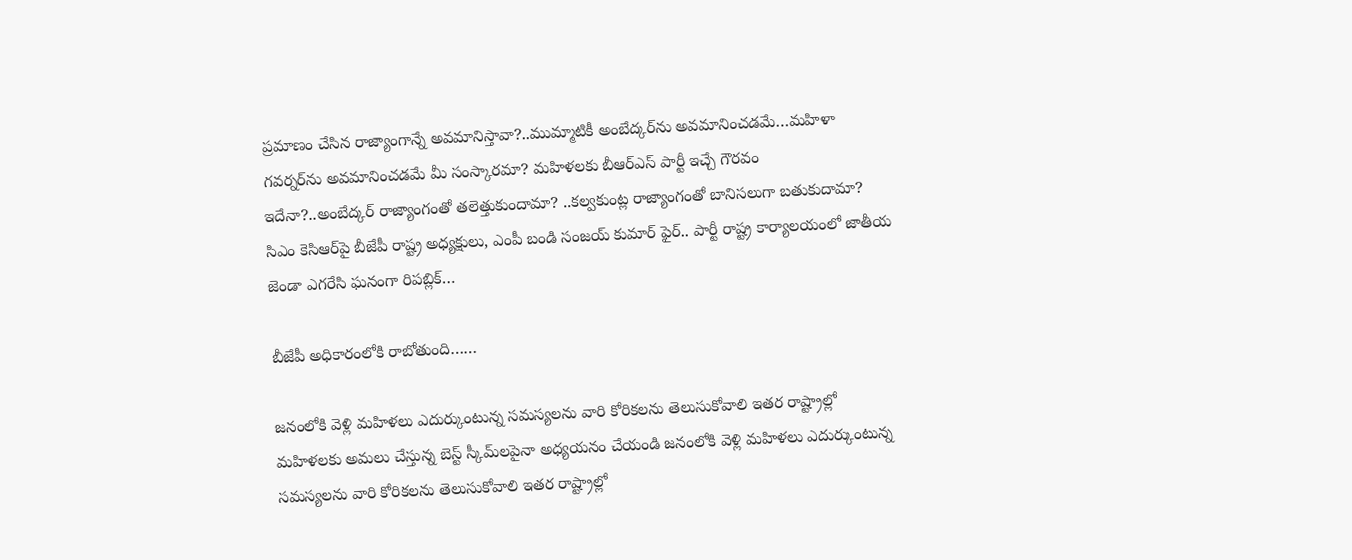ప్రమాణం చేసిన రాజ్యాంగాన్నే అవమానిస్తావా?..ముమ్మాటికీ అంబేద్కర్‌ను అవమానించడమే…మహిళా గవర్నర్‌ను అవమానించడమే మీ సంస్కారమా? మహిళలకు బీఆర్‌ఎస్‌ ‌పార్టీ ఇచ్చే గౌరవం ఇదేనా?..అంబేద్కర్‌ ‌రాజ్యాంగంతో తలెత్తుకుందామా? ..కల్వకుంట్ల రాజ్యాంగంతో బానిసలుగా బతుకుదామా? సిఎం కెసిఆర్‌పై బీజేపీ రాష్ట్ర అధ్యక్షులు, ఎంపీ బండి సంజయ్‌ ‌కుమార్‌ ‌ఫైర్‌.. పార్టీ రాష్ట్ర కార్యాలయంలో జాతీయ జెండా ఎగరేసి ఘనంగా రిపబ్లిక్‌…

బీజేపీ అధికారంలోకి రాబోతుంది……

జనంలోకి వెళ్లి మహిళలు ఎదుర్కుంటున్న సమస్యలను వారి కోరికలను తెలుసుకోవాలి ఇతర రాష్ట్రాల్లో మహిళలకు అమలు చేస్తున్న బెస్ట్ ‌స్కీమ్‌లపైనా అధ్యయనం చేయండి జనంలోకి వెళ్లి మహిళలు ఎదుర్కుంటున్న సమస్యలను వారి కోరికలను తెలుసుకోవాలి ఇతర రాష్ట్రాల్లో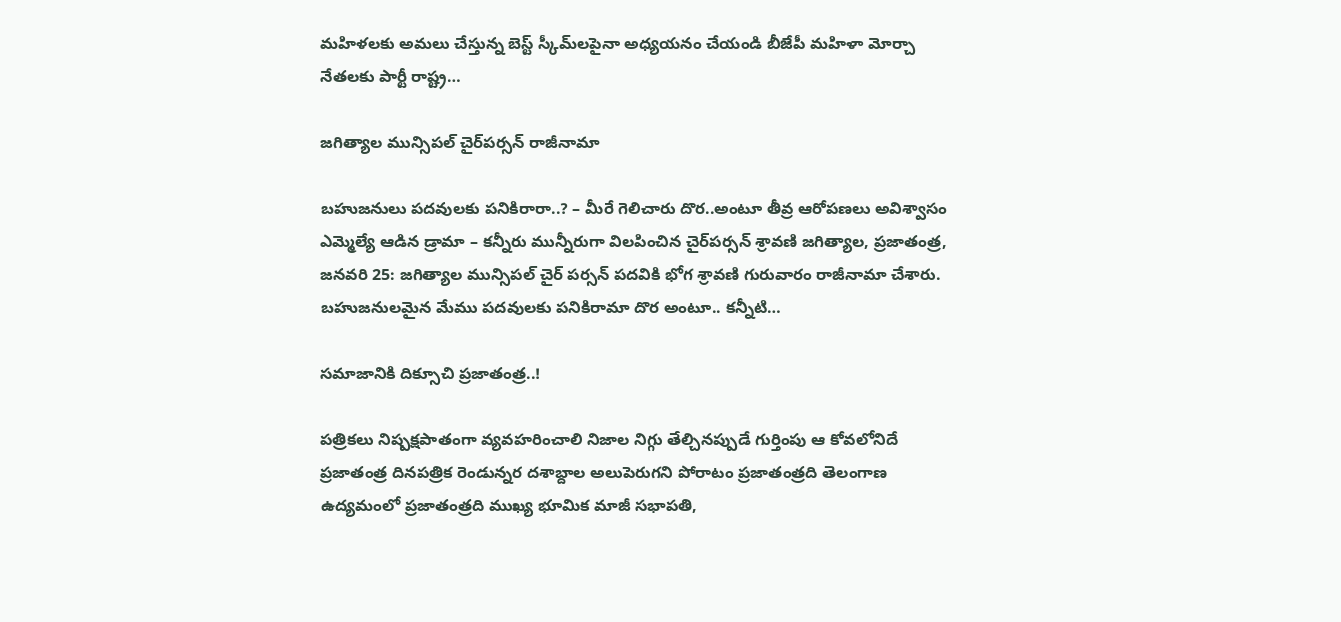మహిళలకు అమలు చేస్తున్న బెస్ట్ ‌స్కీమ్‌లపైనా అధ్యయనం చేయండి బీజేపీ మహిళా మోర్చా నేతలకు పార్టీ రాష్ట్ర…

జగిత్యాల మున్సిపల్‌ ‌చైర్‌పర్సన్‌ ‌రాజీనామా

బహుజనులు పదవులకు పనికిరారా..? – మీరే గెలిచారు దొర..అంటూ తీవ్ర ఆరోపణలు అవిశ్వాసం ఎమ్మెల్యే ఆడిన డ్రామా – కన్నీరు మున్నీరుగా విలపించిన చైర్‌పర్సన్‌ ‌శ్రావణి జగిత్యాల, ప్రజాతంత్ర, జనవరి 25: జగిత్యాల మున్సిపల్‌ ‌చైర్‌ ‌పర్సన్‌ ‌పదవికి భోగ శ్రావణి గురువారం రాజీనామా చేశారు. బహుజనులమైన మేము పదవులకు పనికిరామా దొర అంటూ.. కన్నీటి…

సమాజానికి దిక్సూచి ప్రజాతంత్ర..!

పత్రికలు నిష్పక్షపాతంగా వ్యవహరించాలి నిజాల నిగ్గు తేల్చినప్పుడే గుర్తింపు ఆ కోవలోనిదే ప్రజాతంత్ర దినపత్రిక రెండున్నర దశాబ్దాల అలుపెరుగని పోరాటం ప్రజాతంత్రది తెలంగాణ ఉద్యమంలో ప్రజాతంత్రది ముఖ్య భూమిక మాజీ సభాపతి,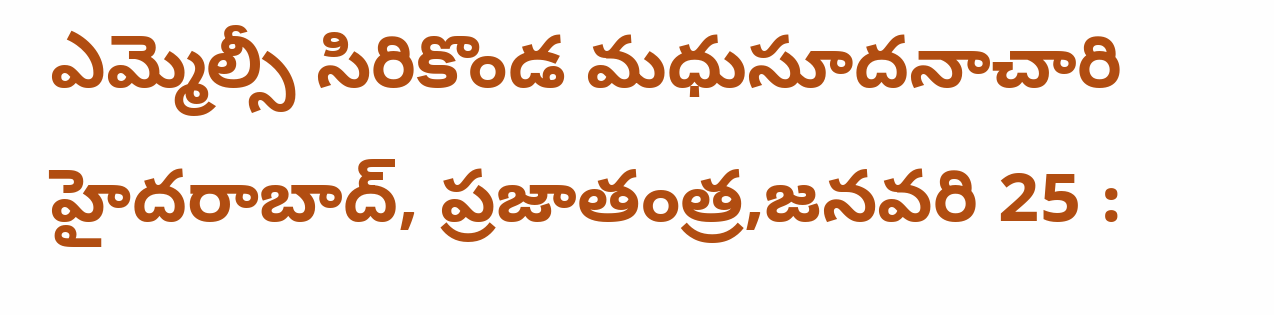ఎమ్మెల్సీ సిరికొండ మధుసూదనాచారి హైదరాబాద్‌, ప్రజాతంత్ర,జనవరి 25 :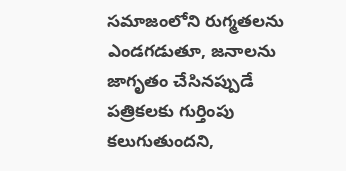సమాజంలోని రుగ్మతలను ఎండగడుతూ, జనాలను జాగృతం చేసినప్పుడే పత్రికలకు గుర్తింపు కలుగుతుందని,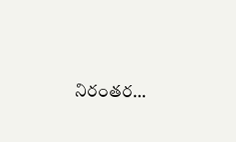నిరంతర…